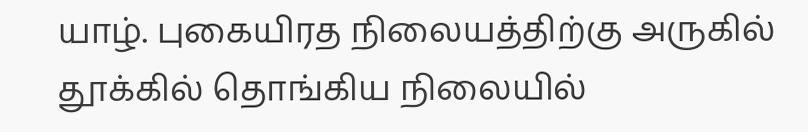யாழ். புகையிரத நிலையத்திற்கு அருகில் தூக்கில் தொங்கிய நிலையில்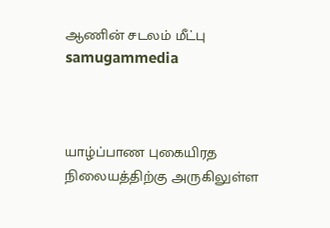ஆணின் சடலம் மீட்பு samugammedia



யாழ்ப்பாண புகையிரத நிலையத்திற்கு அருகிலுள்ள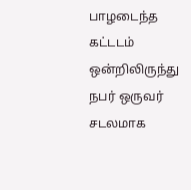பாழடைந்த கட்டடம் ஒன்றிலிருந்து நபர் ஒருவர் சடலமாக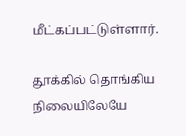மீட்கப்பட்டுள்ளார்.

தூக்கில் தொங்கிய நிலையிலேயே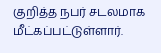குறித்த நபர் சடலமாக மீட்கப்பட்டுள்ளார்.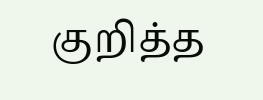குறித்த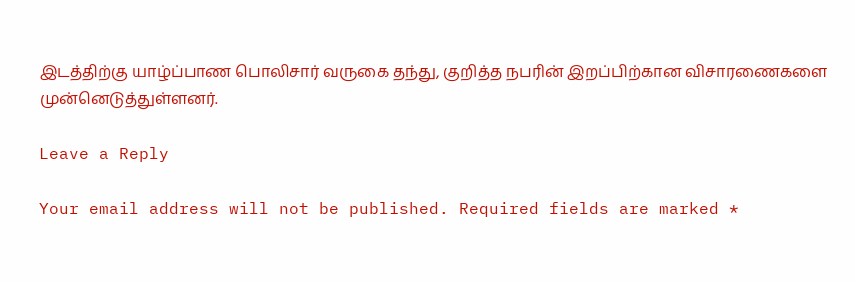இடத்திற்கு யாழ்ப்பாண பொலிசார் வருகை தந்து, குறித்த நபரின் இறப்பிற்கான விசாரணைகளை முன்னெடுத்துள்ளனர்.

Leave a Reply

Your email address will not be published. Required fields are marked *